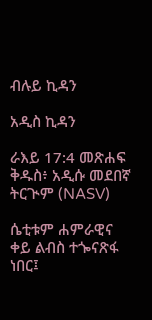ብሉይ ኪዳን

አዲስ ኪዳን

ራእይ 17:4 መጽሐፍ ቅዱስ፥ አዲሱ መደበኛ ትርጒም (NASV)

ሴቲቱም ሐምራዊና ቀይ ልብስ ተጐናጽፋ ነበር፤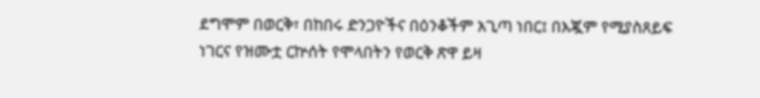ደግሞም በወርቅ፣ በከበሩ ድንጋዮችና በዕንቆችም አጊጣ ነበር፤ በእጇም የሚያስጸይፍ ነገርና የዝሙቷ ርኵሰት የሞላበትን የወርቅ ጽዋ ይዛ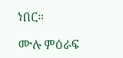ነበር።

ሙሉ ምዕራፍ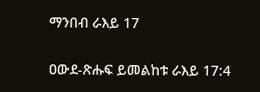ማንበብ ራእይ 17

ዐውደ-ጽሑፍ ይመልከቱ ራእይ 17:4